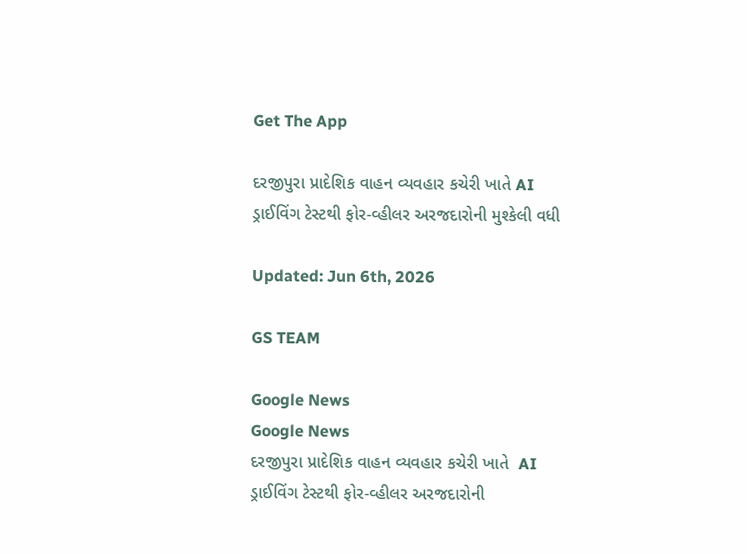Get The App

દરજીપુરા પ્રાદેશિક વાહન વ્યવહાર કચેરી ખાતે AI ડ્રાઈવિંગ ટેસ્ટથી ફોર-વ્હીલર અરજદારોની મુશ્કેલી વધી

Updated: Jun 6th, 2026

GS TEAM

Google News
Google News
દરજીપુરા પ્રાદેશિક વાહન વ્યવહાર કચેરી ખાતે  AI ડ્રાઈવિંગ ટેસ્ટથી ફોર-વ્હીલર અરજદારોની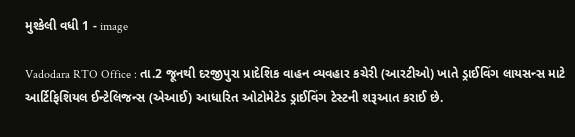મુશ્કેલી વધી 1 - image

Vadodara RTO Office : તા.2 જૂનથી દરજીપુરા પ્રાદેશિક વાહન વ્યવહાર કચેરી (આરટીઓ) ખાતે ડ્રાઈવિંગ લાયસન્સ માટે આર્ટિફિશિયલ ઈન્ટેલિજન્સ (એઆઈ) આધારિત ઓટોમેટેડ ડ્રાઈવિંગ ટેસ્ટની શરૂઆત કરાઈ છે.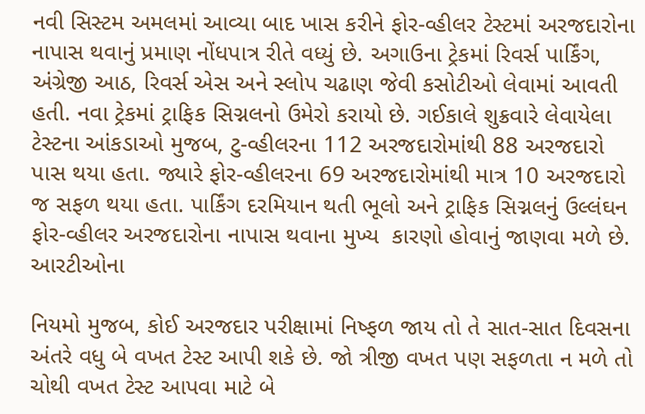નવી સિસ્ટમ અમલમાં આવ્યા બાદ ખાસ કરીને ફોર-વ્હીલર ટેસ્ટમાં અરજદારોના નાપાસ થવાનું પ્રમાણ નોંધપાત્ર રીતે વધ્યું છે. અગાઉના ટ્રેકમાં રિવર્સ પાર્કિંગ, અંગ્રેજી આઠ, રિવર્સ એસ અને સ્લોપ ચઢાણ જેવી કસોટીઓ લેવામાં આવતી હતી. નવા ટ્રેકમાં ટ્રાફિક સિગ્નલનો ઉમેરો કરાયો છે. ગઈકાલે શુક્રવારે લેવાયેલા ટેસ્ટના આંકડાઓ મુજબ, ટુ-વ્હીલરના 112 અરજદારોમાંથી 88 અરજદારો પાસ થયા હતા. જ્યારે ફોર-વ્હીલરના 69 અરજદારોમાંથી માત્ર 10 અરજદારો જ સફળ થયા હતા. પાર્કિંગ દરમિયાન થતી ભૂલો અને ટ્રાફિક સિગ્નલનું ઉલ્લંઘન ફોર-વ્હીલર અરજદારોના નાપાસ થવાના મુખ્ય  કારણો હોવાનું જાણવા મળે છે. આરટીઓના

નિયમો મુજબ, કોઈ અરજદાર પરીક્ષામાં નિષ્ફળ જાય તો તે સાત-સાત દિવસના અંતરે વધુ બે વખત ટેસ્ટ આપી શકે છે. જો ત્રીજી વખત પણ સફળતા ન મળે તો ચોથી વખત ટેસ્ટ આપવા માટે બે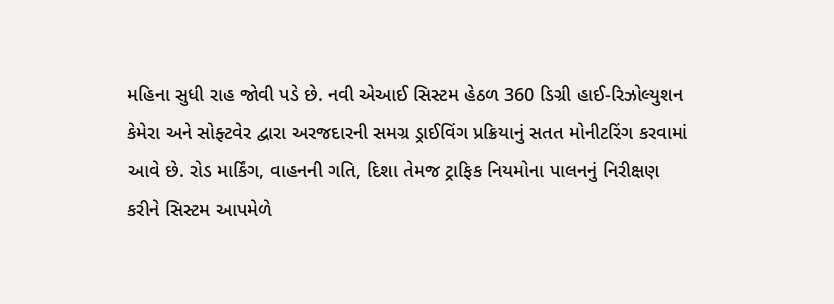મહિના સુધી રાહ જોવી પડે છે. નવી એઆઈ સિસ્ટમ હેઠળ 360 ડિગ્રી હાઈ-રિઝોલ્યુશન કેમેરા અને સોફ્ટવેર દ્વારા અરજદારની સમગ્ર ડ્રાઈવિંગ પ્રક્રિયાનું સતત મોનીટરિંગ કરવામાં આવે છે. રોડ માર્કિંગ, વાહનની ગતિ, દિશા તેમજ ટ્રાફિક નિયમોના પાલનનું નિરીક્ષણ કરીને સિસ્ટમ આપમેળે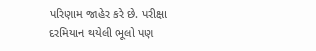પરિણામ જાહેર કરે છે. પરીક્ષા દરમિયાન થયેલી ભૂલો પણ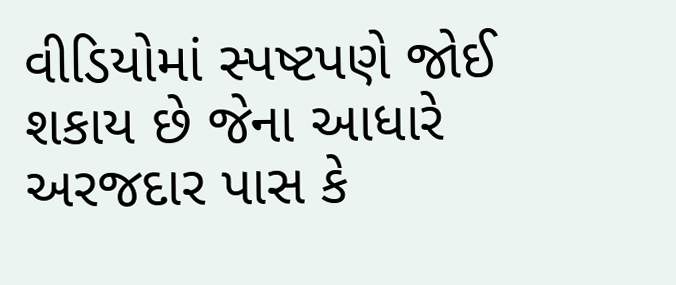વીડિયોમાં સ્પષ્ટપણે જોઈ શકાય છે જેના આધારે અરજદાર પાસ કે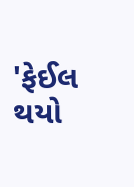'ફેઈલ થયો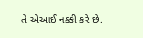તે એઆઈ નક્કી કરે છે.